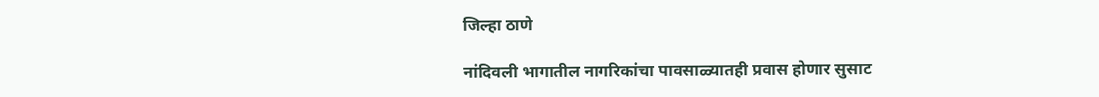जिल्हा ठाणे

नांदिवली भागातील नागरिकांचा पावसाळ्यातही प्रवास होणार सुसाट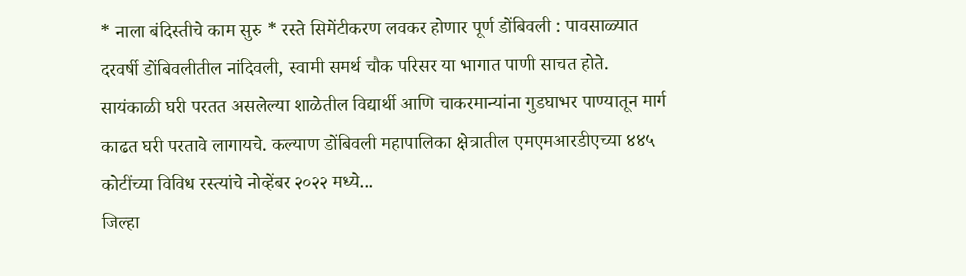* नाला बंदिस्तीचे काम सुरु * रस्ते सिमेंटीकरण लवकर होणार पूर्ण डोंबिवली : पावसाळ्यात दरवर्षी डोंबिवलीतील नांदिवली, स्वामी समर्थ चौक परिसर या भागात पाणी साचत होते. सायंकाळी घरी परतत असलेल्या शाळेतील विद्यार्थी आणि चाकरमान्यांना गुडघाभर पाण्यातून मार्ग काढत घरी परतावे लागायचे. कल्याण डोंबिवली महापालिका क्षेत्रातील एमएमआरडीएच्या ४४५ कोटींच्या विविध रस्त्यांचे नोव्हेंबर २०२२ मध्ये...
जिल्हा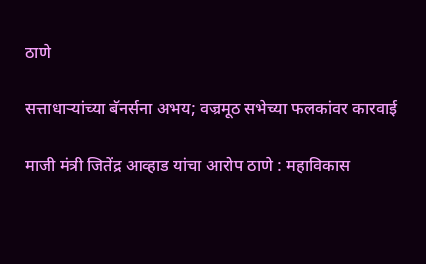ठाणे

सत्ताधाऱ्यांच्या बॅनर्सना अभय; वज्रमूठ सभेच्या फलकांवर कारवाई

माजी मंत्री जितेंद्र आव्हाड यांचा आरोप ठाणे : महाविकास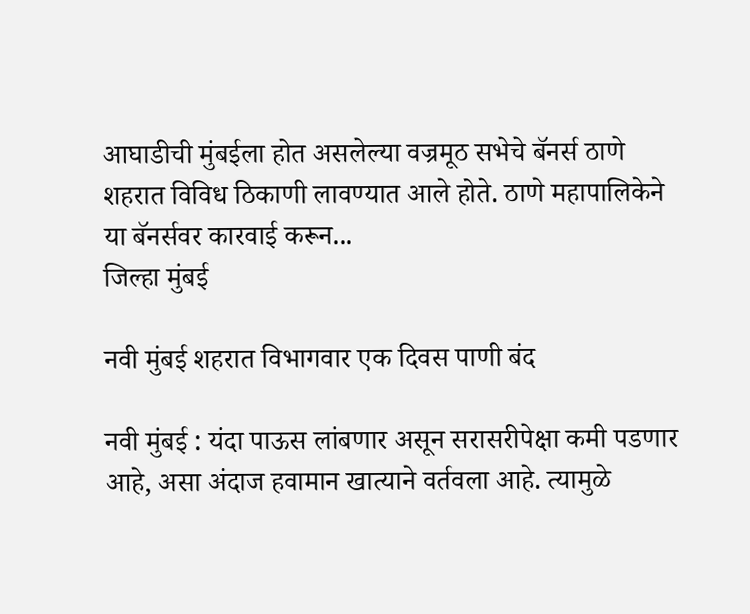आघाडीची मुंबईला होत असलेल्या वज्रमूठ सभेचे बॅनर्स ठाणे शहरात विविध ठिकाणी लावण्यात आले होते. ठाणे महापालिकेने या बॅनर्सवर कारवाई करून...
जिल्हा मुंबई

नवी मुंबई शहरात विभागवार एक दिवस पाणी बंद

नवी मुंबई : यंदा पाऊस लांबणार असून सरासरीपेक्षा कमी पडणार आहे, असा अंदाज हवामान खात्याने वर्तवला आहे. त्यामुळे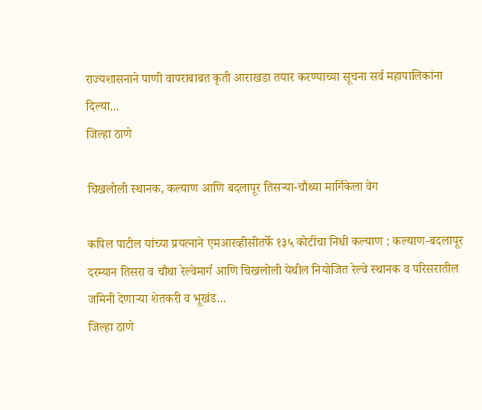राज्यशासनाने पाणी वापराबाबत कृती आराखडा तयार करण्याच्या सूचना सर्व महापालिकांना दिल्या...
जिल्हा ठाणे

चिखलोली स्थानक, कल्याण आणि बदलापूर तिसऱ्या-चौथ्या मार्गिकेला वेग

कपिल पाटील यांच्या प्रयत्नाने एमआरव्हीसीतर्फे १३५ कोटींचा निधी कल्याण : कल्याण-बदलापूर दरम्यान तिसरा व चौथा रेल्वेमार्ग आणि चिखलोली येथील नियोजित रेल्वे स्थानक व परिसरातील जमिनी देणाऱ्या शेतकरी व भूखंड...
जिल्हा ठाणे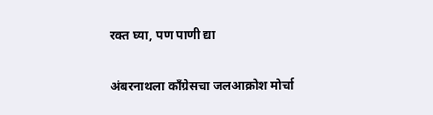रक्त घ्या, पण पाणी द्या

अंबरनाथला काँग्रेसचा जलआक्रोश मोर्चा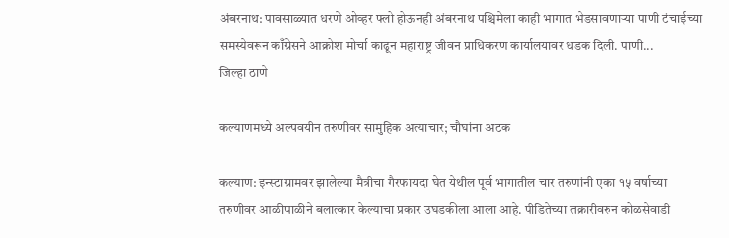अंबरनाथ: पावसाळ्यात धरणे ओव्हर फ्लो होऊनही अंबरनाथ पश्चिमेला काही भागात भेडसावणाऱ्या पाणी टंचाईच्या समस्येवरून काँग्रेसने आक्रोश मोर्चा काढून महाराष्ट्र जीवन प्राधिकरण कार्यालयावर धडक दिली. पाणी...
जिल्हा ठाणे

कल्याणमध्ये अल्पवयीन तरुणीवर सामुहिक अत्याचार; चौघांना अटक

कल्याण: इन्स्टाग्रामवर झालेल्या मैत्रीचा गैरफायदा घेत येथील पूर्व भागातील चार तरुणांनी एका १५ वर्षाच्या तरुणीवर आळीपाळीने बलात्कार केल्याचा प्रकार उघडकीला आला आहे. पीडितेच्या तक्रारीवरुन कोळसेवाडी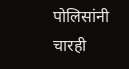पोलिसांनी चारही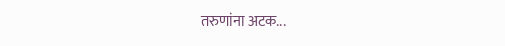तरुणांना अटक...